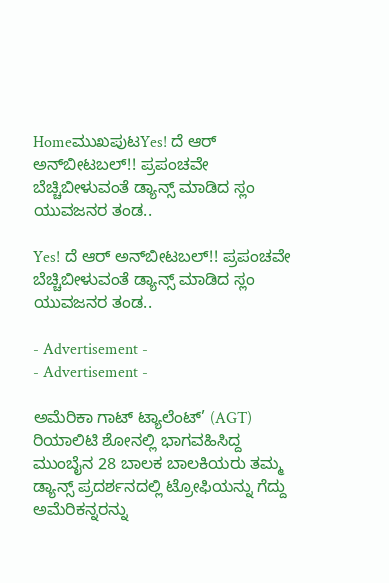HomeಮುಖಪುಟYes! ದೆ ಆರ್ ಅನ್‍ಬೀಟಬಲ್!! ಪ್ರಪಂಚವೇ ಬೆಚ್ಚಿಬೀಳುವಂತೆ ಡ್ಯಾನ್ಸ್‌ ಮಾಡಿದ ಸ್ಲಂ ಯುವಜನರ ತಂಡ..

Yes! ದೆ ಆರ್ ಅನ್‍ಬೀಟಬಲ್!! ಪ್ರಪಂಚವೇ ಬೆಚ್ಚಿಬೀಳುವಂತೆ ಡ್ಯಾನ್ಸ್‌ ಮಾಡಿದ ಸ್ಲಂ ಯುವಜನರ ತಂಡ..

- Advertisement -
- Advertisement -

ಅಮೆರಿಕಾ ಗಾಟ್ ಟ್ಯಾಲೆಂಟ್’ (AGT) ರಿಯಾಲಿಟಿ ಶೋನಲ್ಲಿ ಭಾಗವಹಿಸಿದ್ದ ಮುಂಬೈನ 28 ಬಾಲಕ ಬಾಲಕಿಯರು ತಮ್ಮ ಡ್ಯಾನ್ಸ್ ಪ್ರದರ್ಶನದಲ್ಲಿ ಟ್ರೋಫಿಯನ್ನು ಗೆದ್ದು ಅಮೆರಿಕನ್ನರನ್ನು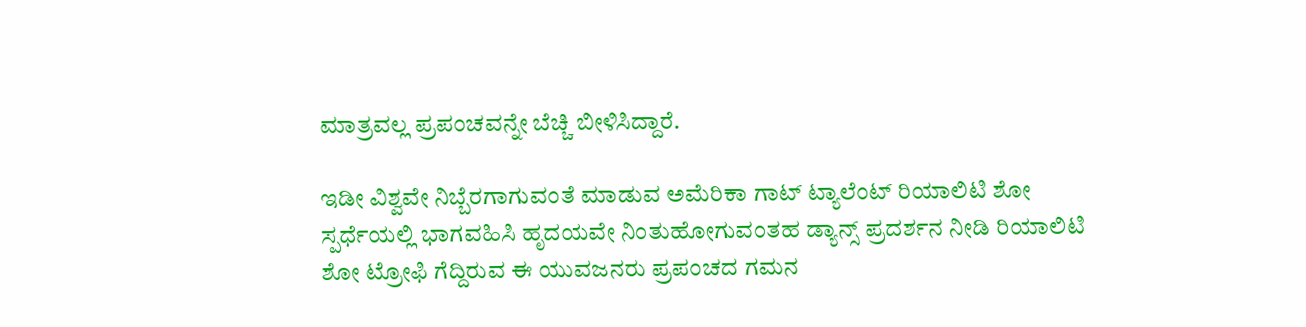ಮಾತ್ರವಲ್ಲ ಪ್ರಪಂಚವನ್ನೇ ಬೆಚ್ಚಿ ಬೀಳಿಸಿದ್ದಾರೆ.

ಇಡೀ ವಿಶ್ವವೇ ನಿಬ್ಬೆರಗಾಗುವಂತೆ ಮಾಡುವ ಅಮೆರಿಕಾ ಗಾಟ್ ಟ್ಯಾಲೆಂಟ್ ರಿಯಾಲಿಟಿ ಶೋ ಸ್ಪರ್ಧೆಯಲ್ಲಿ ಭಾಗವಹಿಸಿ ಹೃದಯವೇ ನಿಂತುಹೋಗುವಂತಹ ಡ್ಯಾನ್ಸ್ ಪ್ರದರ್ಶನ ನೀಡಿ ರಿಯಾಲಿಟಿ ಶೋ ಟ್ರೋಫಿ ಗೆದ್ದಿರುವ ಈ ಯುವಜನರು ಪ್ರಪಂಚದ ಗಮನ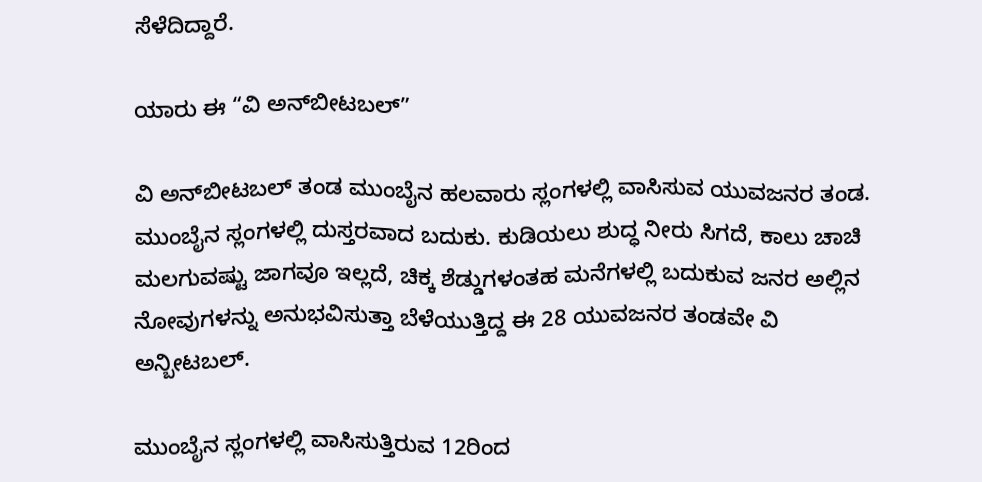ಸೆಳೆದಿದ್ದಾರೆ.

ಯಾರು ಈ “ವಿ ಅನ್‍ಬೀಟಬಲ್”

ವಿ ಅನ್‍ಬೀಟಬಲ್ ತಂಡ ಮುಂಬೈನ ಹಲವಾರು ಸ್ಲಂಗಳಲ್ಲಿ ವಾಸಿಸುವ ಯುವಜನರ ತಂಡ. ಮುಂಬೈನ ಸ್ಲಂಗಳಲ್ಲಿ ದುಸ್ತರವಾದ ಬದುಕು. ಕುಡಿಯಲು ಶುದ್ಧ ನೀರು ಸಿಗದೆ, ಕಾಲು ಚಾಚಿ ಮಲಗುವಷ್ಟು ಜಾಗವೂ ಇಲ್ಲದೆ, ಚಿಕ್ಕ ಶೆಡ್ಡುಗಳಂತಹ ಮನೆಗಳಲ್ಲಿ ಬದುಕುವ ಜನರ ಅಲ್ಲಿನ ನೋವುಗಳನ್ನು ಅನುಭವಿಸುತ್ತಾ ಬೆಳೆಯುತ್ತಿದ್ದ ಈ 28 ಯುವಜನರ ತಂಡವೇ ವಿ ಅನ್ಬೀಟಬಲ್.

ಮುಂಬೈನ ಸ್ಲಂಗಳಲ್ಲಿ ವಾಸಿಸುತ್ತಿರುವ 12ರಿಂದ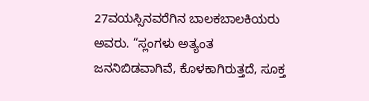27ವಯಸ್ಸಿನವರೆಗಿನ ಬಾಲಕಬಾಲಕಿಯರು ಅವರು. “ಸ್ಲಂಗಳು ಅತ್ಯಂತ ಜನನಿಬಿಡವಾಗಿವೆ, ಕೊಳಕಾಗಿರುತ್ತದೆ, ಸೂಕ್ತ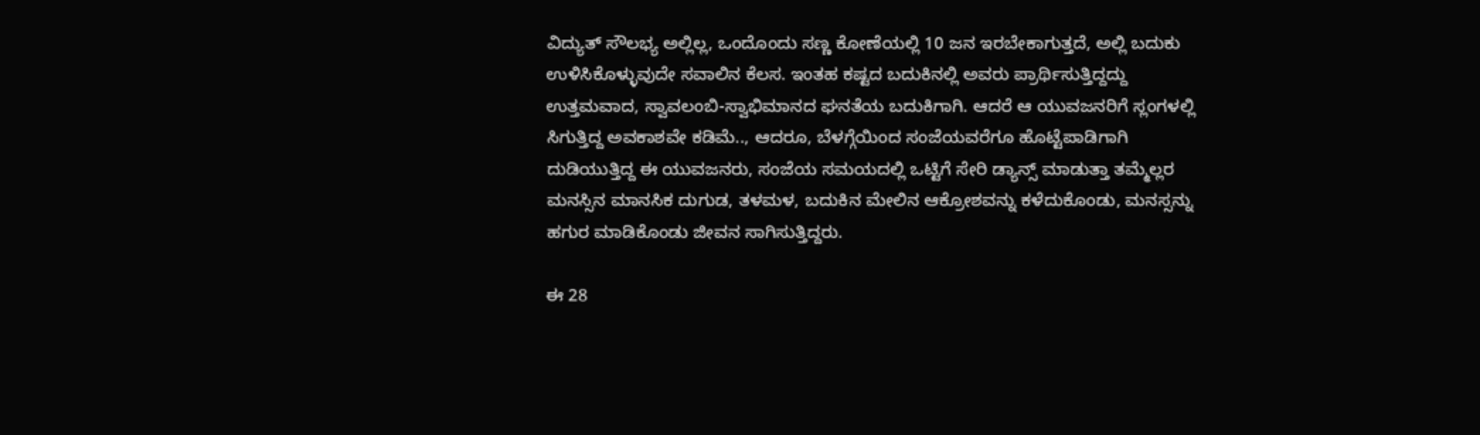ವಿದ್ಯುತ್ ಸೌಲಭ್ಯ ಅಲ್ಲಿಲ್ಲ, ಒಂದೊಂದು ಸಣ್ಣ ಕೋಣೆಯಲ್ಲಿ 10 ಜನ ಇರಬೇಕಾಗುತ್ತದೆ, ಅಲ್ಲಿ ಬದುಕು ಉಳಿಸಿಕೊಳ್ಳುವುದೇ ಸವಾಲಿನ ಕೆಲಸ. ಇಂತಹ ಕಷ್ಟದ ಬದುಕಿನಲ್ಲಿ ಅವರು ಪ್ರಾರ್ಥಿಸುತ್ತಿದ್ದದ್ದು ಉತ್ತಮವಾದ, ಸ್ವಾವಲಂಬಿ-ಸ್ವಾಭಿಮಾನದ ಘನತೆಯ ಬದುಕಿಗಾಗಿ. ಆದರೆ ಆ ಯುವಜನರಿಗೆ ಸ್ಲಂಗಳಲ್ಲಿ ಸಿಗುತ್ತಿದ್ದ ಅವಕಾಶವೇ ಕಡಿಮೆ.., ಆದರೂ, ಬೆಳಗ್ಗೆಯಿಂದ ಸಂಜೆಯವರೆಗೂ ಹೊಟ್ಟೆಪಾಡಿಗಾಗಿ ದುಡಿಯುತ್ತಿದ್ದ ಈ ಯುವಜನರು, ಸಂಜೆಯ ಸಮಯದಲ್ಲಿ ಒಟ್ಟಿಗೆ ಸೇರಿ ಡ್ಯಾನ್ಸ್ ಮಾಡುತ್ತಾ ತಮ್ಮೆಲ್ಲರ ಮನಸ್ಸಿನ ಮಾನಸಿಕ ದುಗುಡ, ತಳಮಳ, ಬದುಕಿನ ಮೇಲಿನ ಆಕ್ರೋಶವನ್ನು ಕಳೆದುಕೊಂಡು, ಮನಸ್ಸನ್ನು ಹಗುರ ಮಾಡಿಕೊಂಡು ಜೀವನ ಸಾಗಿಸುತ್ತಿದ್ದರು.

ಈ 28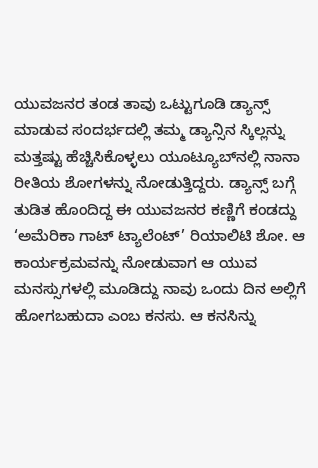ಯುವಜನರ ತಂಡ ತಾವು ಒಟ್ಟುಗೂಡಿ ಡ್ಯಾನ್ಸ್ ಮಾಡುವ ಸಂದರ್ಭದಲ್ಲಿ ತಮ್ಮ ಡ್ಯಾನ್ಸಿನ ಸ್ಕಿಲ್ಲನ್ನು ಮತ್ತಷ್ಟು ಹೆಚ್ಚಿಸಿಕೊಳ್ಳಲು ಯೂಟ್ಯೂಬ್‌ನಲ್ಲಿ ನಾನಾ ರೀತಿಯ ಶೋಗಳನ್ನು ನೋಡುತ್ತಿದ್ದರು. ಡ್ಯಾನ್ಸ್ ಬಗ್ಗೆ ತುಡಿತ ಹೊಂದಿದ್ದ ಈ ಯುವಜನರ ಕಣ್ಣಿಗೆ ಕಂಡದ್ದು ‘ಅಮೆರಿಕಾ ಗಾಟ್ ಟ್ಯಾಲೆಂಟ್’ ರಿಯಾಲಿಟಿ ಶೋ. ಆ ಕಾರ್ಯಕ್ರಮವನ್ನು ನೋಡುವಾಗ ಆ ಯುವ ಮನಸ್ಸುಗಳಲ್ಲಿ ಮೂಡಿದ್ದು ನಾವು ಒಂದು ದಿನ ಅಲ್ಲಿಗೆ ಹೋಗಬಹುದಾ ಎಂಬ ಕನಸು. ಆ ಕನಸಿನ್ನು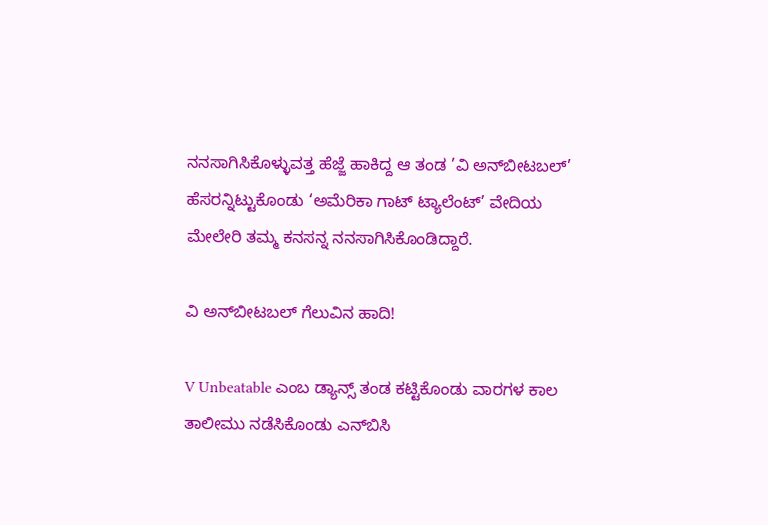ನನಸಾಗಿಸಿಕೊಳ್ಳುವತ್ತ ಹೆಜ್ಜೆ ಹಾಕಿದ್ದ ಆ ತಂಡ ’ವಿ ಅನ್‍ಬೀಟಬಲ್’ ಹೆಸರನ್ನಿಟ್ಟುಕೊಂಡು ‘ಅಮೆರಿಕಾ ಗಾಟ್ ಟ್ಯಾಲೆಂಟ್’ ವೇದಿಯ ಮೇಲೇರಿ ತಮ್ಮ ಕನಸನ್ನ ನನಸಾಗಿಸಿಕೊಂಡಿದ್ದಾರೆ.

ವಿ ಅನ್‍ಬೀಟಬಲ್ ಗೆಲುವಿನ ಹಾದಿ!

V Unbeatable ಎಂಬ ಡ್ಯಾನ್ಸ್ ತಂಡ ಕಟ್ಟಿಕೊಂಡು ವಾರಗಳ ಕಾಲ ತಾಲೀಮು ನಡೆಸಿಕೊಂಡು ಎನ್‍ಬಿಸಿ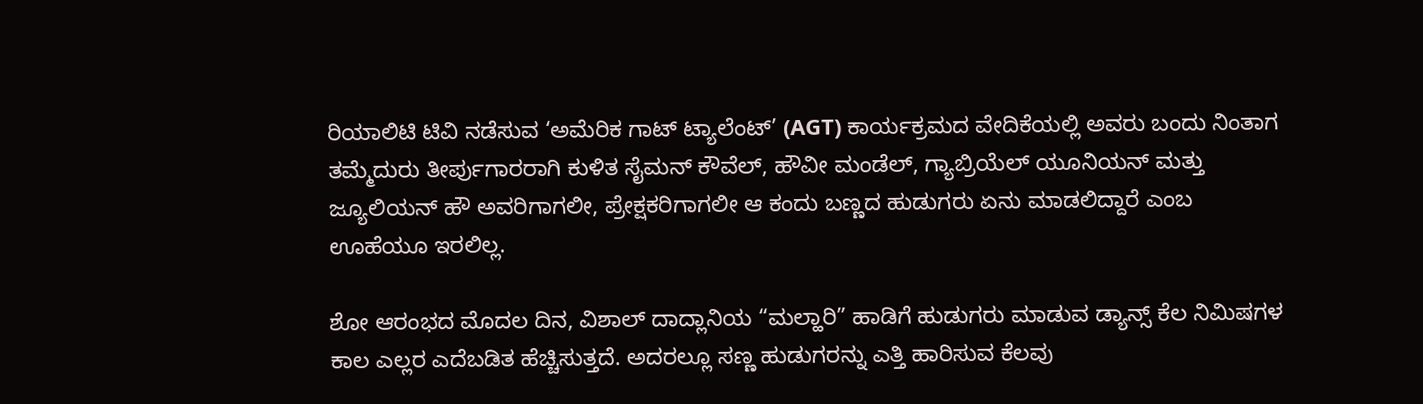ರಿಯಾಲಿಟಿ ಟಿವಿ ನಡೆಸುವ ‘ಅಮೆರಿಕ ಗಾಟ್ ಟ್ಯಾಲೆಂಟ್’ (AGT) ಕಾರ್ಯಕ್ರಮದ ವೇದಿಕೆಯಲ್ಲಿ ಅವರು ಬಂದು ನಿಂತಾಗ ತಮ್ಮೆದುರು ತೀರ್ಪುಗಾರರಾಗಿ ಕುಳಿತ ಸೈಮನ್ ಕೌವೆಲ್, ಹೌವೀ ಮಂಡೆಲ್, ಗ್ಯಾಬ್ರಿಯೆಲ್ ಯೂನಿಯನ್ ಮತ್ತು ಜ್ಯೂಲಿಯನ್ ಹೌ ಅವರಿಗಾಗಲೀ, ಪ್ರೇಕ್ಷಕರಿಗಾಗಲೀ ಆ ಕಂದು ಬಣ್ಣದ ಹುಡುಗರು ಏನು ಮಾಡಲಿದ್ದಾರೆ ಎಂಬ ಊಹೆಯೂ ಇರಲಿಲ್ಲ.

ಶೋ ಆರಂಭದ ಮೊದಲ ದಿನ, ವಿಶಾಲ್ ದಾದ್ಲಾನಿಯ “ಮಲ್ಹಾರಿ” ಹಾಡಿಗೆ ಹುಡುಗರು ಮಾಡುವ ಡ್ಯಾನ್ಸ್ ಕೆಲ ನಿಮಿಷಗಳ ಕಾಲ ಎಲ್ಲರ ಎದೆಬಡಿತ ಹೆಚ್ಚಿಸುತ್ತದೆ. ಅದರಲ್ಲೂ ಸಣ್ಣ ಹುಡುಗರನ್ನು ಎತ್ತಿ ಹಾರಿಸುವ ಕೆಲವು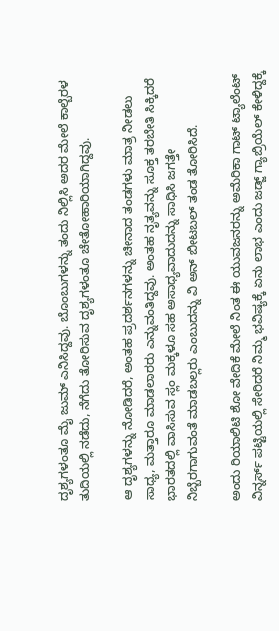ದೃಶ್ಯಗಳಂತೂ ಮೈ ಜುಮ್ ಎನಿಸಿದ್ದವು. ಬೊಂಬುಗಳನ್ನು ತಂದು ನಿಲ್ಲಿಸಿ ಅದರ ಮೇಲೆ ಕಾಲ್ಬೆರಳ ತುದಿಯಲ್ಲಿ ನಡೆದು, ನೆಗೆದು ತೋರಿಸುವ ದೃಶ್ಯಗಳಂತೂ ಚೇತೋಹಾರಿಯಾಗಿದ್ದವು.

ಆ ದೃಶ್ಯಗಳನ್ನು ನೋಡಿದರೆ, ಅಂತಹ ಪ್ರದರ್ಶನಗಳನ್ನು ಚೀನಾದ ತಂಡಗಳು ಮಾತ್ರ ನೀಡಲು ಸಾಧ್ಯ, ಮತ್ತಾರೂ ಮಾಡಲಾರರು ಎನ್ನುವಂತಿದ್ದವು. ಅಂತಹ ನೃತ್ಯವನ್ನು ಸೂಕ್ತ ತರಬೇತಿ ಸಿಕ್ಕಿದರೆ ಭಾರತದಲ್ಲಿ ವಾಸಿಸುವ ಸ್ಲಂ ಮಕ್ಕಳೂ ಸಹ ಅಸಾಧ್ಯವಾದುದನ್ನು ಸಾಧಿಸಿ ಜಗತ್ತೇ ನಿಬ್ಬೆರಗಾಗುವಂತೆ ಮಾಡಬಲ್ಲರು ಎಂಬುದನ್ನು ವಿ ಅನ್ ಬೀಟಬಲ್ ತಂಡ ತೋರಿಸಿದೆ.

ಅಂದು ರಿಯಾಲಿಟಿ ಶೋ ವೇದಿಕೆ ಮೇಲೆ ನಿಂತ ಈ ಯುವಜನರನ್ನು ಅಮೆರಿಕಾ ಗಾಟ್ ಟ್ಯಾಲೆಂಟ್ ವಿನ್ನರ್ಸ್ ಪಟ್ಟಿಯಲ್ಲಿ ಸೇರಿದರೆ ನಿಮ್ಮ ಭವಿಷ್ಯಕ್ಕೆ ಏನು ಲಾಭ ಎಂದು ಜಡ್ಜ್ ಗ್ಯಾಬ್ರಿಯೆಲ್ ಕೇಳಿದ್ದಕ್ಕೆ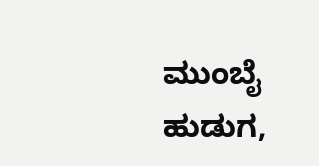ಮುಂಬೈ ಹುಡುಗ,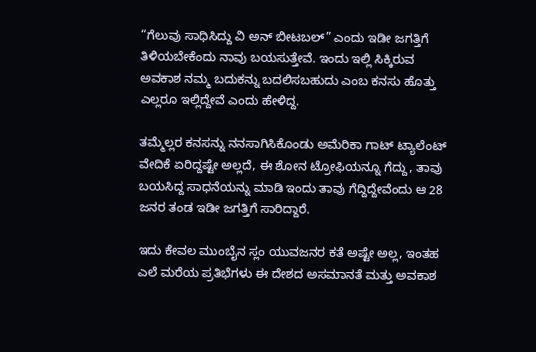“ಗೆಲುವು ಸಾಧಿಸಿದ್ದು ವಿ ಅನ್ ಬೀಟಬಲ್” ಎಂದು ಇಡೀ ಜಗತ್ತಿಗೆ ತಿಳಿಯಬೇಕೆಂದು ನಾವು ಬಯಸುತ್ತೇವೆ. ಇಂದು ಇಲ್ಲಿ ಸಿಕ್ಕಿರುವ ಅವಕಾಶ ನಮ್ಮ ಬದುಕನ್ನು ಬದಲಿಸಬಹುದು ಎಂಬ ಕನಸು ಹೊತ್ತು ಎಲ್ಲರೂ ಇಲ್ಲಿದ್ದೇವೆ ಎಂದು ಹೇಳಿದ್ದ.

ತಮ್ಮೆಲ್ಲರ ಕನಸನ್ನು ನನಸಾಗಿಸಿಕೊಂಡು ಅಮೆರಿಕಾ ಗಾಟ್ ಟ್ಯಾಲೆಂಟ್ ವೇದಿಕೆ ಏರಿದ್ದಷ್ಟೇ ಅಲ್ಲದೆ, ಈ ಶೋನ ಟ್ರೋಫಿಯನ್ನೂ ಗೆದ್ದು, ತಾವು ಬಯಸಿದ್ದ ಸಾಧನೆಯನ್ನು ಮಾಡಿ ಇಂದು ತಾವು ಗೆದ್ದಿದ್ದೇವೆಂದು ಆ 28 ಜನರ ತಂಡ ಇಡೀ ಜಗತ್ತಿಗೆ ಸಾರಿದ್ದಾರೆ.

ಇದು ಕೇವಲ ಮುಂಬೈನ ಸ್ಲಂ ಯುವಜನರ ಕತೆ ಅಷ್ಟೇ ಅಲ್ಲ, ಇಂತಹ ಎಲೆ ಮರೆಯ ಪ್ರತಿಭೆಗಳು ಈ ದೇಶದ ಅಸಮಾನತೆ ಮತ್ತು ಅವಕಾಶ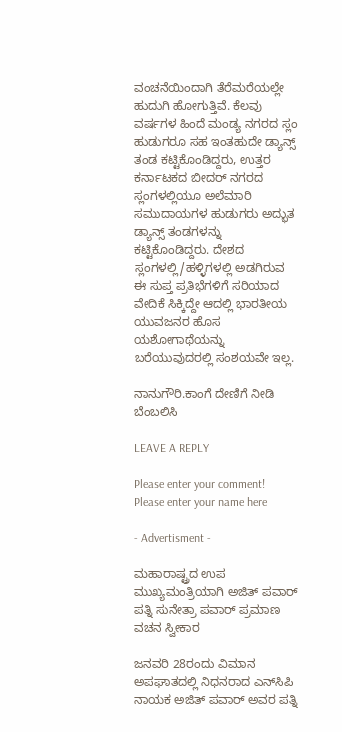ವಂಚನೆಯಿಂದಾಗಿ ತೆರೆಮರೆಯಲ್ಲೇ ಹುದುಗಿ ಹೋಗುತ್ತಿವೆ. ಕೆಲವು ವರ್ಷಗಳ ಹಿಂದೆ ಮಂಡ್ಯ ನಗರದ ಸ್ಲಂ ಹುಡುಗರೂ ಸಹ ಇಂತಹುದೇ ಡ್ಯಾನ್ಸ್ ತಂಡ ಕಟ್ಟಿಕೊಂಡಿದ್ದರು, ಉತ್ತರ ಕರ್ನಾಟಕದ ಬೀದರ್ ನಗರದ ಸ್ಲಂಗಳಲ್ಲಿಯೂ ಅಲೆಮಾರಿ ಸಮುದಾಯಗಳ ಹುಡುಗರು ಅದ್ಭುತ ಡ್ಯಾನ್ಸ್ ತಂಡಗಳನ್ನು ಕಟ್ಟಿಕೊಂಡಿದ್ದರು. ದೇಶದ ಸ್ಲಂಗಳಲ್ಲಿ/ಹಳ್ಳಿಗಳಲ್ಲಿ ಅಡಗಿರುವ ಈ ಸುಪ್ತ ಪ್ರತಿಭೆಗಳಿಗೆ ಸರಿಯಾದ ವೇದಿಕೆ ಸಿಕ್ಕಿದ್ದೇ ಆದಲ್ಲಿ ಭಾರತೀಯ ಯುವಜನರ ಹೊಸ ಯಶೋಗಾಥೆಯನ್ನು ಬರೆಯುವುದರಲ್ಲಿ ಸಂಶಯವೇ ಇಲ್ಲ.

ನಾನುಗೌರಿ.ಕಾಂಗೆ ದೇಣಿಗೆ ನೀಡಿ ಬೆಂಬಲಿಸಿ

LEAVE A REPLY

Please enter your comment!
Please enter your name here

- Advertisment -

ಮಹಾರಾಷ್ಟ್ರದ ಉಪ ಮುಖ್ಯಮಂತ್ರಿಯಾಗಿ ಅಜಿತ್ ಪವಾರ್ ಪತ್ನಿ ಸುನೇತ್ರಾ ಪವಾರ್ ಪ್ರಮಾಣ ವಚನ ಸ್ವೀಕಾರ

ಜನವರಿ 28ರಂದು ವಿಮಾನ ಅಪಘಾತದಲ್ಲಿ ನಿಧನರಾದ ಎನ್‌ಸಿಪಿ ನಾಯಕ ಅಜಿತ್ ಪವಾರ್ ಅವರ ಪತ್ನಿ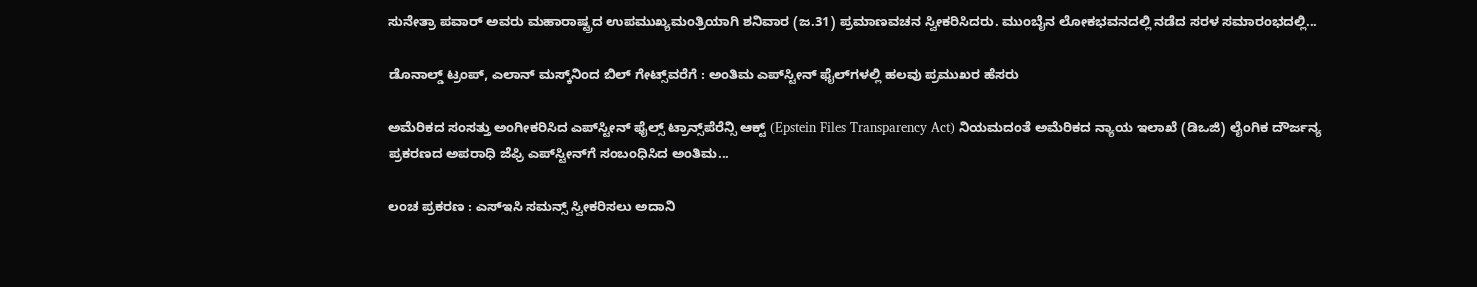ಸುನೇತ್ರಾ ಪವಾರ್ ಅವರು ಮಹಾರಾಷ್ಟ್ರದ ಉಪಮುಖ್ಯಮಂತ್ರಿಯಾಗಿ ಶನಿವಾರ (ಜ.31) ಪ್ರಮಾಣವಚನ ಸ್ವೀಕರಿಸಿದರು. ಮುಂಬೈನ ಲೋಕಭವನದಲ್ಲಿ ನಡೆದ ಸರಳ ಸಮಾರಂಭದಲ್ಲಿ...

ಡೊನಾಲ್ಡ್ ಟ್ರಂಪ್, ಎಲಾನ್ ಮಸ್ಕ್‌ನಿಂದ ಬಿಲ್ ಗೇಟ್ಸ್‌ವರೆಗೆ : ಅಂತಿಮ ಎಪ್‌ಸ್ಟೀನ್‌ ಫೈಲ್‌ಗಳಲ್ಲಿ ಹಲವು ಪ್ರಮುಖರ ಹೆಸರು

ಅಮೆರಿಕದ ಸಂಸತ್ತು ಅಂಗೀಕರಿಸಿದ ಎಪ್‌ಸ್ಟೀನ್ ಫೈಲ್ಸ್ ಟ್ರಾನ್ಸ್‌ಪೆರೆನ್ಸಿ ಆಕ್ಟ್ (Epstein Files Transparency Act) ನಿಯಮದಂತೆ ಅಮೆರಿಕದ ನ್ಯಾಯ ಇಲಾಖೆ (ಡಿಒಜಿ) ಲೈಂಗಿಕ ದೌರ್ಜನ್ಯ ಪ್ರಕರಣದ ಅಪರಾಧಿ ಜೆಫ್ರಿ ಎಪ್‌ಸ್ಟೀನ್‌ಗೆ ಸಂಬಂಧಿಸಿದ ಅಂತಿಮ...

ಲಂಚ ಪ್ರಕರಣ : ಎಸ್‌ಇಸಿ ಸಮನ್ಸ್ ಸ್ವೀಕರಿಸಲು ಅದಾನಿ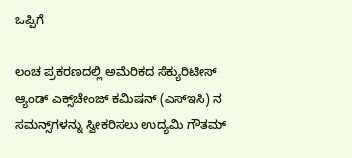ಒಪ್ಪಿಗೆ

ಲಂಚ ಪ್ರಕರಣದಲ್ಲಿ ಅಮೆರಿಕದ ಸೆಕ್ಯುರಿಟೀಸ್ ಆ್ಯಂಡ್ ಎಕ್ಸ್‌ಚೇಂಜ್ ಕಮಿಷನ್ (ಎಸ್‌ಇಸಿ) ನ ಸಮನ್ಸ್‌ಗಳನ್ನು ಸ್ವೀಕರಿಸಲು ಉದ್ಯಮಿ ಗೌತಮ್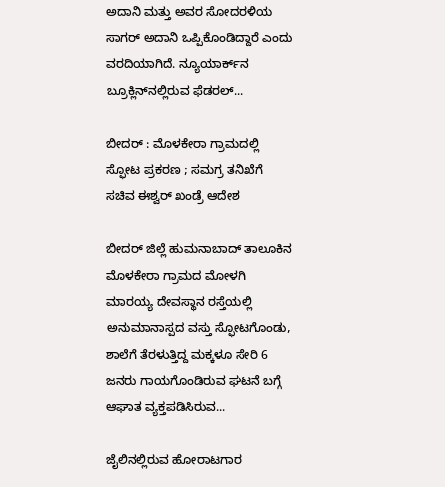ಅದಾನಿ ಮತ್ತು ಅವರ ಸೋದರಳಿಯ ಸಾಗರ್ ಅದಾನಿ ಒಪ್ಪಿಕೊಂಡಿದ್ದಾರೆ ಎಂದು ವರದಿಯಾಗಿದೆ. ನ್ಯೂಯಾರ್ಕ್‌ನ ಬ್ರೂಕ್ಲಿನ್‌ನಲ್ಲಿರುವ ಫೆಡರಲ್...

ಬೀದರ್‌ : ಮೊಳಕೇರಾ ಗ್ರಾಮದಲ್ಲಿ ಸ್ಫೋಟ ಪ್ರಕರಣ ; ಸಮಗ್ರ ತನಿಖೆಗೆ ಸಚಿವ ಈಶ್ವರ್ ಖಂಡ್ರೆ ಆದೇಶ

ಬೀದರ್ ಜಿಲ್ಲೆ ಹುಮನಾಬಾದ್ ತಾಲೂಕಿನ ಮೊಳಕೇರಾ ಗ್ರಾಮದ ಮೋಳಗಿ ಮಾರಯ್ಯ ದೇವಸ್ಥಾನ ರಸ್ತೆಯಲ್ಲಿ ಅನುಮಾನಾಸ್ಪದ ವಸ್ತು ಸ್ಫೋಟಗೊಂಡು, ಶಾಲೆಗೆ ತೆರಳುತ್ತಿದ್ದ ಮಕ್ಕಳೂ ಸೇರಿ 6 ಜನರು ಗಾಯಗೊಂಡಿರುವ ಘಟನೆ ಬಗ್ಗೆ ಆಘಾತ ವ್ಯಕ್ತಪಡಿಸಿರುವ...

ಜೈಲಿನಲ್ಲಿರುವ ಹೋರಾಟಗಾರ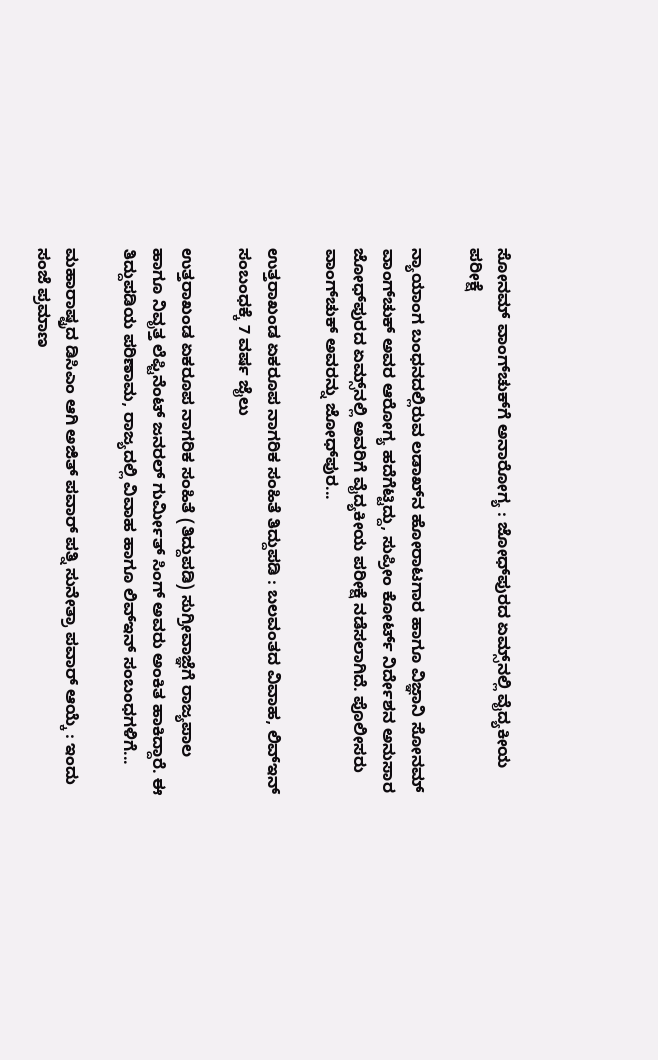ಸೋನಮ್ ವಾಂಗ್‌ಚುಕ್‌ಗೆ ಅನಾರೋಗ್ಯ : ಜೋಧ್‌ಪುರದ ಏಮ್ಸ್‌ನಲ್ಲಿ ವೈದ್ಯಕೀಯ ಪರೀಕ್ಷೆ

ನ್ಯಾಯಾಂಗ ಬಂಧನದಲ್ಲಿರುವ ಲಡಾಖ್‌ನ ಹೋರಾಟಗಾರ ಹಾಗೂ ವಿಜ್ಞಾನಿ ಸೋನಮ್ ವಾಂಗ್‌ಚುಕ್ ಅವರ ಆರೋಗ್ಯ ಹದೆಗೆಟ್ಟಿದ್ದು, ಸುಪ್ರೀಂ ಕೋರ್ಟ್ ನಿರ್ದೇಶನ ಅನುಸಾರ ಜೋಧ್‌ಪುರದ ಏಮ್ಸ್‌ನಲ್ಲಿ ಅವರಿಗೆ ವೈದ್ಯಕೀಯ ಪರೀಕ್ಷೆ ನಡೆಸಲಾಗಿದೆ. ಪೊಲೀಸರು ವಾಂಗ್‌ಚುಕ್ ಅವರನ್ನು ಜೋಧ್‌ಪುರ...

ಉತ್ತರಾಖಂಡ ಏಕರೂಪ ನಾಗರಿಕ ಸಂಹಿತೆ ತಿದ್ದುಪಡಿ : ಬಲವಂತದ ವಿವಾಹ, ಲಿವ್‌ಇನ್ ಸಂಬಂಧಕ್ಕೆ 7 ವರ್ಷ ಜೈಲು

ಉತ್ತರಾಖಂಡ ಏಕರೂಪ ನಾಗರಿಕ ಸಂಹಿತೆ (ತಿದ್ದುಪಡಿ) ಸುಗ್ರೀವಾಜ್ಞೆಗೆ ರಾಜ್ಯಪಾಲ ಹಾಗೂ ನಿವೃತ್ತ ಲೆಫ್ಟಿನೆಂಟ್ ಜನರಲ್ ಗುರ್ಮೀತ್ ಸಿಂಗ್ ಅವರು ಅಂಕಿತ ಹಾಕಿದ್ದಾರೆ. ಈ ತಿದ್ದುಪಡಿಯ ಪರಿಣಾಮ, ರಾಜ್ಯದಲ್ಲಿ ವಿವಾಹ ಹಾಗೂ ಲಿವ್‌ಇನ್ ಸಂಬಂಧಗಳಿಗೆ...

ಮಹಾರಾಷ್ಟ್ರದ ಡಿಸಿಎಂ ಆಗಿ ಅಜಿತ್ ಪವಾರ್ ಪತ್ನಿ ಸುನೇತ್ರಾ ಪವಾರ್ ಆಯ್ಕೆ : ಇಂದು ಸಂಜೆ ಪ್ರಮಾಣ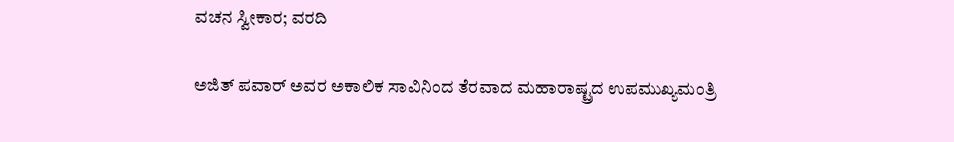ವಚನ ಸ್ವೀಕಾರ; ವರದಿ

ಅಜಿತ್ ಪವಾರ್ ಅವರ ಅಕಾಲಿಕ ಸಾವಿನಿಂದ ತೆರವಾದ ಮಹಾರಾಷ್ಟ್ರದ ಉಪಮುಖ್ಯಮಂತ್ರಿ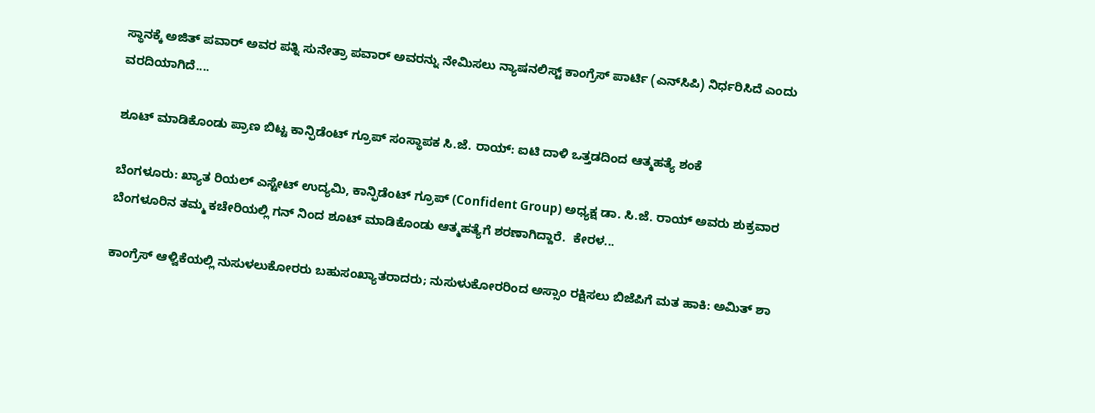ಸ್ಥಾನಕ್ಕೆ ಅಜಿತ್ ಪವಾರ್ ಅವರ ಪತ್ನಿ ಸುನೇತ್ರಾ ಪವಾರ್ ಅವರನ್ನು ನೇಮಿಸಲು ನ್ಯಾಷನಲಿಸ್ಟ್ ಕಾಂಗ್ರೆಸ್ ಪಾರ್ಟಿ (ಎನ್‌ಸಿಪಿ) ನಿರ್ಧರಿಸಿದೆ ಎಂದು ವರದಿಯಾಗಿದೆ....

ಶೂಟ್ ಮಾಡಿಕೊಂಡು ಪ್ರಾಣ ಬಿಟ್ಟ ಕಾನ್ಫಿಡೆಂಟ್ ಗ್ರೂಪ್ ಸಂಸ್ಥಾಪಕ ಸಿ.ಜೆ. ರಾಯ್: ಐಟಿ ದಾಳಿ ಒತ್ತಡದಿಂದ ಆತ್ಮಹತ್ಯೆ ಶಂಕೆ

ಬೆಂಗಳೂರು: ಖ್ಯಾತ ರಿಯಲ್ ಎಸ್ಟೇಟ್ ಉದ್ಯಮಿ, ಕಾನ್ಫಿಡೆಂಟ್ ಗ್ರೂಪ್ (Confident Group) ಅಧ್ಯಕ್ಷ ಡಾ. ಸಿ.ಜೆ. ರಾಯ್ ಅವರು ಶುಕ್ರವಾರ ಬೆಂಗಳೂರಿನ ತಮ್ಮ ಕಚೇರಿಯಲ್ಲಿ ಗನ್ ನಿಂದ ಶೂಟ್ ಮಾಡಿಕೊಂಡು ಆತ್ಮಹತ್ಯೆಗೆ ಶರಣಾಗಿದ್ದಾರೆ.  ಕೇರಳ...

ಕಾಂಗ್ರೆಸ್ ಆಳ್ವಿಕೆಯಲ್ಲಿ ನುಸುಳಲುಕೋರರು ಬಹುಸಂಖ್ಯಾತರಾದರು; ನುಸುಳುಕೋರರಿಂದ ಅಸ್ಸಾಂ ರಕ್ಷಿಸಲು ಬಿಜೆಪಿಗೆ ಮತ ಹಾಕಿ: ಅಮಿತ್ ಶಾ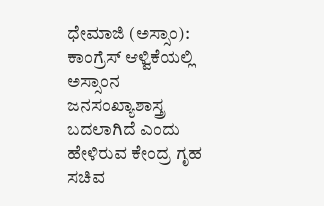ಧೇಮಾಜಿ (ಅಸ್ಸಾಂ): ಕಾಂಗ್ರೆಸ್ ಆಳ್ವಿಕೆಯಲ್ಲಿ ಅಸ್ಸಾಂನ ಜನಸಂಖ್ಯಾಶಾಸ್ತ್ರ ಬದಲಾಗಿದೆ ಎಂದು ಹೇಳಿರುವ ಕೇಂದ್ರ ಗೃಹ ಸಚಿವ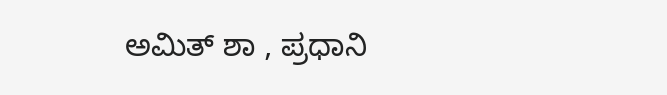ಅಮಿತ್ ಶಾ , ಪ್ರಧಾನಿ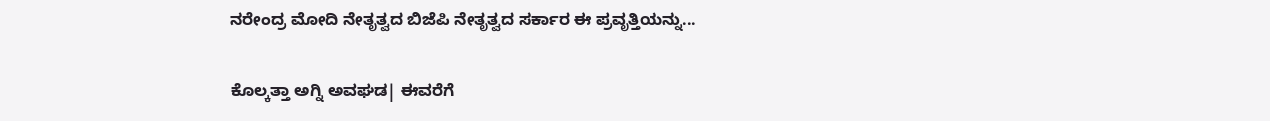ನರೇಂದ್ರ ಮೋದಿ ನೇತೃತ್ವದ ಬಿಜೆಪಿ ನೇತೃತ್ವದ ಸರ್ಕಾರ ಈ ಪ್ರವೃತ್ತಿಯನ್ನು...

ಕೊಲ್ಕತ್ತಾ ಅಗ್ನಿ ಅವಘಡ| ಈವರೆಗೆ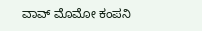ವಾವ್ ಮೊಮೋ ಕಂಪನಿ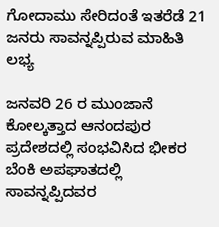ಗೋದಾಮು ಸೇರಿದಂತೆ ಇತರೆಡೆ 21 ಜನರು ಸಾವನ್ನಪ್ಪಿರುವ ಮಾಹಿತಿ ಲಭ್ಯ

ಜನವರಿ 26 ರ ಮುಂಜಾನೆ ಕೋಲ್ಕತ್ತಾದ ಆನಂದಪುರ ಪ್ರದೇಶದಲ್ಲಿ ಸಂಭವಿಸಿದ ಭೀಕರ ಬೆಂಕಿ ಅಪಘಾತದಲ್ಲಿ ಸಾವನ್ನಪ್ಪಿದವರ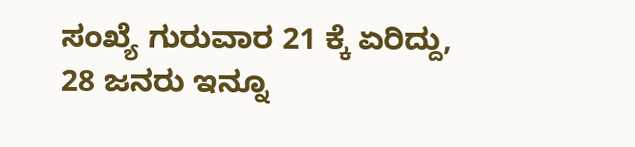ಸಂಖ್ಯೆ ಗುರುವಾರ 21 ಕ್ಕೆ ಏರಿದ್ದು, 28 ಜನರು ಇನ್ನೂ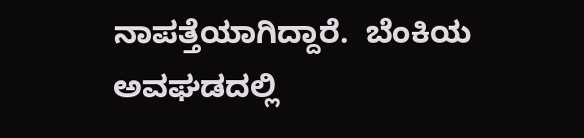ನಾಪತ್ತೆಯಾಗಿದ್ದಾರೆ.  ಬೆಂಕಿಯ ಅವಘಡದಲ್ಲಿ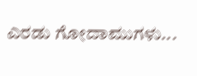ಎರಡು ಗೋದಾಮುಗಳು...